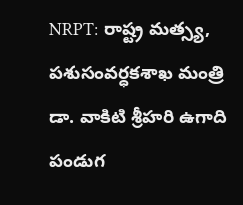NRPT: రాష్ట్ర మత్స్య, పశుసంవర్ధకశాఖ మంత్రి డా. వాకిటి శ్రీహరి ఉగాది పండుగ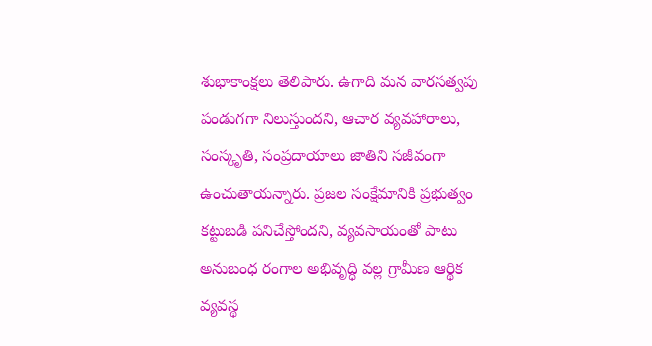శుభాకాంక్షలు తెలిపారు. ఉగాది మన వారసత్వపు పండుగగా నిలుస్తుందని, ఆచార వ్యవహారాలు, సంస్కృతి, సంప్రదాయాలు జాతిని సజీవంగా ఉంచుతాయన్నారు. ప్రజల సంక్షేమానికి ప్రభుత్వం కట్టుబడి పనిచేస్తోందని, వ్యవసాయంతో పాటు అనుబంధ రంగాల అభివృద్ధి వల్ల గ్రామీణ ఆర్థిక వ్యవస్థ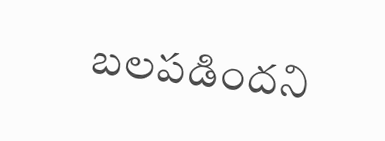బలపడిందని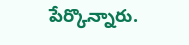పేర్కొన్నారు.